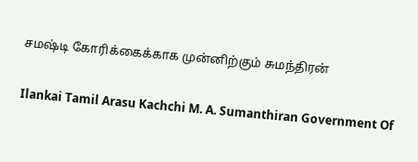சமஷ்டி கோரிக்கைக்காக முன்னிற்கும் சுமந்திரன்

Ilankai Tamil Arasu Kachchi M. A. Sumanthiran Government Of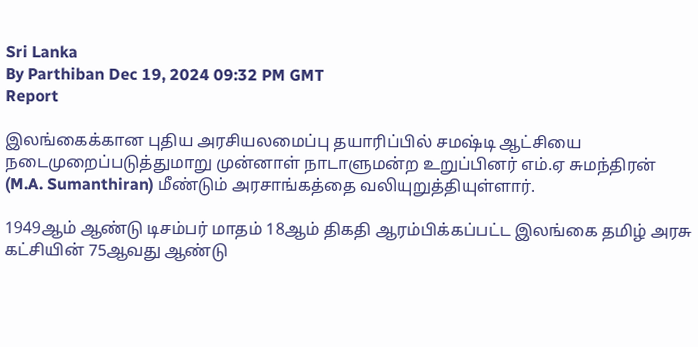Sri Lanka
By Parthiban Dec 19, 2024 09:32 PM GMT
Report

இலங்கைக்கான புதிய அரசியலமைப்பு தயாரிப்பில் சமஷ்டி ஆட்சியை நடைமுறைப்படுத்துமாறு முன்னாள் நாடாளுமன்ற உறுப்பினர் எம்.ஏ சுமந்திரன் (M.A. Sumanthiran) மீண்டும் அரசாங்கத்தை வலியுறுத்தியுள்ளார்.

1949ஆம் ஆண்டு டிசம்பர் மாதம் 18ஆம் திகதி ஆரம்பிக்கப்பட்ட இலங்கை தமிழ் அரசு கட்சியின் 75ஆவது ஆண்டு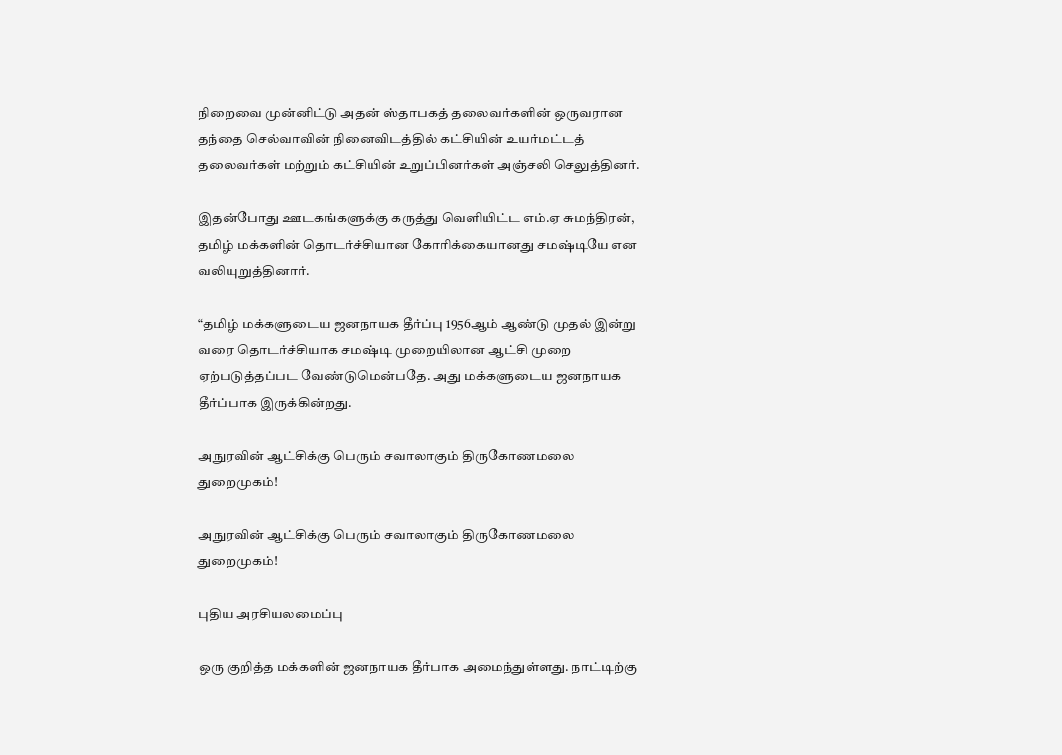நிறைவை முன்னிட்டு அதன் ஸ்தாபகத் தலைவர்களின் ஒருவரான தந்தை செல்வாவின் நினைவிடத்தில் கட்சியின் உயர்மட்டத் தலைவர்கள் மற்றும் கட்சியின் உறுப்பினர்கள் அஞ்சலி செலுத்தினர்.

இதன்போது ஊடகங்களுக்கு கருத்து வெளியிட்ட எம்.ஏ சுமந்திரன், தமிழ் மக்களின் தொடர்ச்சியான கோரிக்கையானது சமஷ்டியே என வலியுறுத்தினார்.

“தமிழ் மக்களுடைய ஜனநாயக தீர்ப்பு 1956ஆம் ஆண்டு முதல் இன்று வரை தொடர்ச்சியாக சமஷ்டி முறையிலான ஆட்சி முறை ஏற்படுத்தப்பட வேண்டுமென்பதே. அது மக்களுடைய ஜனநாயக தீர்ப்பாக இருக்கின்றது.

அநுரவின் ஆட்சிக்கு பெரும் சவாலாகும் திருகோணமலை துறைமுகம்!

அநுரவின் ஆட்சிக்கு பெரும் சவாலாகும் திருகோணமலை துறைமுகம்!

புதிய அரசியலமைப்பு

ஒரு குறித்த மக்களின் ஜனநாயக தீர்பாக அமைந்துள்ளது. நாட்டிற்கு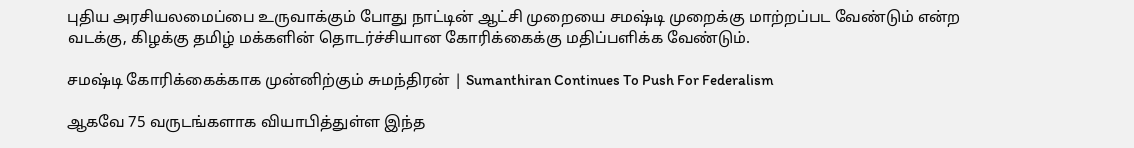புதிய அரசியலமைப்பை உருவாக்கும் போது நாட்டின் ஆட்சி முறையை சமஷ்டி முறைக்கு மாற்றப்பட வேண்டும் என்ற வடக்கு, கிழக்கு தமிழ் மக்களின் தொடர்ச்சியான கோரிக்கைக்கு மதிப்பளிக்க வேண்டும்.

சமஷ்டி கோரிக்கைக்காக முன்னிற்கும் சுமந்திரன் | Sumanthiran Continues To Push For Federalism

ஆகவே 75 வருடங்களாக வியாபித்துள்ள இந்த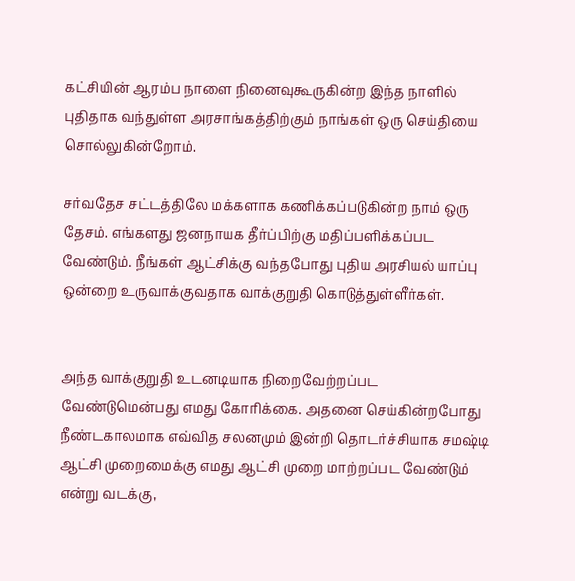கட்சியின் ஆரம்ப நாளை நினைவுகூருகின்ற இந்த நாளில் புதிதாக வந்துள்ள அரசாங்கத்திற்கும் நாங்கள் ஒரு செய்தியை சொல்லுகின்றோம்.

சர்வதேச சட்டத்திலே மக்களாக கணிக்கப்படுகின்ற நாம் ஒரு தேசம். எங்களது ஜனநாயக தீர்ப்பிற்கு மதிப்பளிக்கப்பட வேண்டும். நீங்கள் ஆட்சிக்கு வந்தபோது புதிய அரசியல் யாப்பு ஒன்றை உருவாக்குவதாக வாக்குறுதி கொடுத்துள்ளீர்கள்.


அந்த வாக்குறுதி உடனடியாக நிறைவேற்றப்பட வேண்டுமென்பது எமது கோரிக்கை. அதனை செய்கின்றபோது நீண்டகாலமாக எவ்வித சலனமும் இன்றி தொடர்ச்சியாக சமஷ்டி ஆட்சி முறைமைக்கு எமது ஆட்சி முறை மாற்றப்பட வேண்டும் என்று வடக்கு,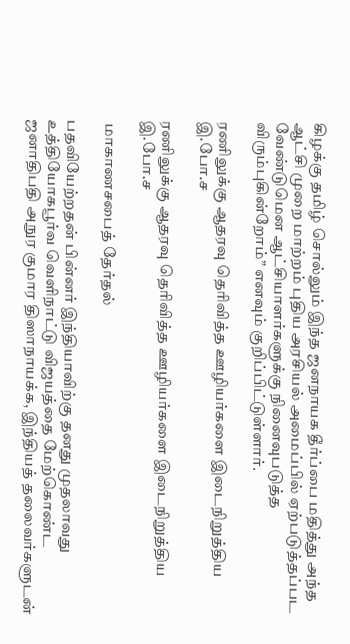கிழக்கு தமிழ் சொல்லும் இந்த ஜனநாயக தீர்ப்பை மதித்து அந்த ஆட்சி முறை மாற்றம் புதிய அரசியல் அமைப்பில் ஏற்படுத்தப்பட வேண்டுமென ஆட்சியாளர்களுக்கு நினைவுபடுத்த விரும்புகின்றோம்” எனவும் குறிப்பிட்டுள்ளார்.

ரணிலுக்கு ஆதரவு தெரிவித்த ஊழியர்களை இடைநிறுத்திய இ.போ.ச

ரணிலுக்கு ஆதரவு தெரிவித்த ஊழியர்களை இடைநிறுத்திய இ.போ.ச

 மாகாணசபைத் தேர்தல்

பதவியேற்றதன் பின்னர் இந்தியாவிற்கு தனது முதலாவது உத்தியோகபூர்வ வெளிநாட்டு விஜயத்தை மேற்கொண்ட ஜனாதிபதி அநுர குமார திஸாநாயக்க, இந்தியத் தலைவர்களுடன்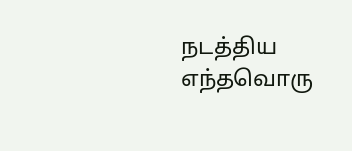நடத்திய எந்தவொரு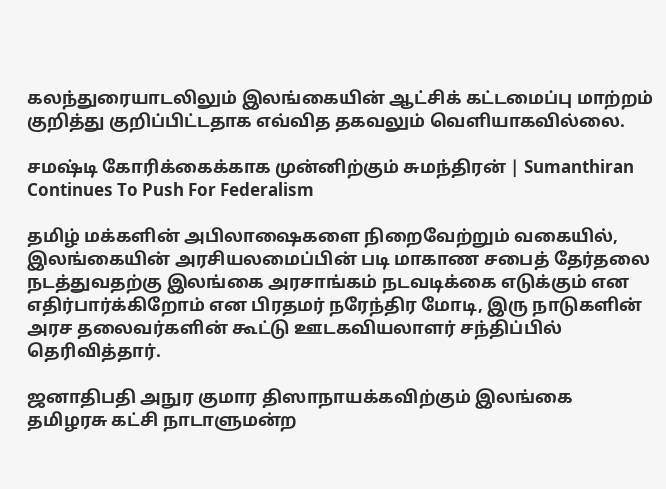கலந்துரையாடலிலும் இலங்கையின் ஆட்சிக் கட்டமைப்பு மாற்றம் குறித்து குறிப்பிட்டதாக எவ்வித தகவலும் வெளியாகவில்லை.

சமஷ்டி கோரிக்கைக்காக முன்னிற்கும் சுமந்திரன் | Sumanthiran Continues To Push For Federalism

தமிழ் மக்களின் அபிலாஷைகளை நிறைவேற்றும் வகையில், இலங்கையின் அரசியலமைப்பின் படி மாகாண சபைத் தேர்தலை நடத்துவதற்கு இலங்கை அரசாங்கம் நடவடிக்கை எடுக்கும் என எதிர்பார்க்கிறோம் என பிரதமர் நரேந்திர மோடி, இரு நாடுகளின் அரச தலைவர்களின் கூட்டு ஊடகவியலாளர் சந்திப்பில் தெரிவித்தார்.

ஜனாதிபதி அநுர குமார திஸாநாயக்கவிற்கும் இலங்கை தமிழரசு கட்சி நாடாளுமன்ற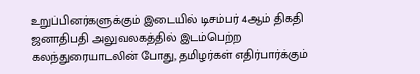உறுப்பினர்களுக்கும் இடையில் டிசம்பர் 4ஆம் திகதி ஜனாதிபதி அலுவலகத்தில் இடம்பெற்ற கலந்துரையாடலின் போது, தமிழர்கள் எதிர்பார்க்கும்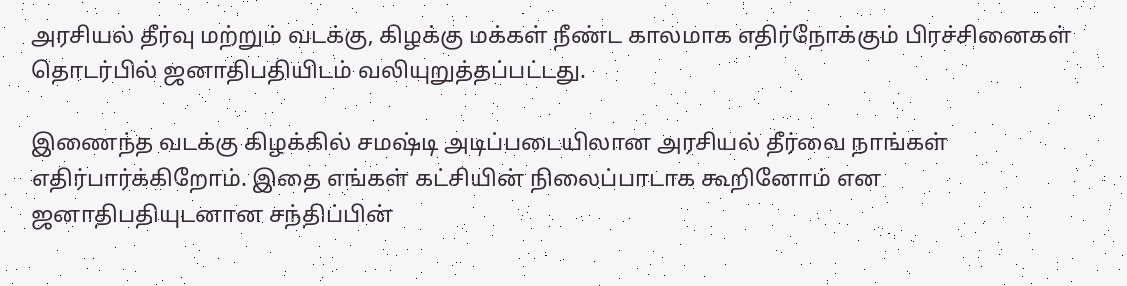அரசியல் தீர்வு மற்றும் வடக்கு, கிழக்கு மக்கள் நீண்ட காலமாக எதிர்நோக்கும் பிரச்சினைகள் தொடர்பில் ஜனாதிபதியிடம் வலியுறுத்தப்பட்டது.

இணைந்த வடக்கு கிழக்கில் சமஷ்டி அடிப்படையிலான அரசியல் தீர்வை நாங்கள் எதிர்பார்க்கிறோம். இதை எங்கள் கட்சியின் நிலைப்பாடாக கூறினோம் என ஜனாதிபதியுடனான சந்திப்பின்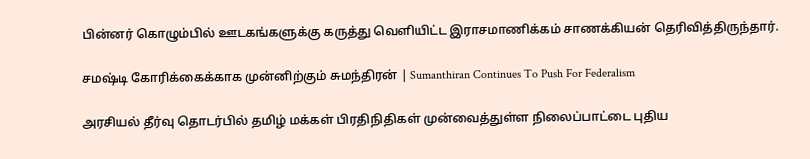பின்னர் கொழும்பில் ஊடகங்களுக்கு கருத்து வெளியிட்ட இராசமாணிக்கம் சாணக்கியன் தெரிவித்திருந்தார்.

சமஷ்டி கோரிக்கைக்காக முன்னிற்கும் சுமந்திரன் | Sumanthiran Continues To Push For Federalism

அரசியல் தீர்வு தொடர்பில் தமிழ் மக்கள் பிரதிநிதிகள் முன்வைத்துள்ள நிலைப்பாட்டை புதிய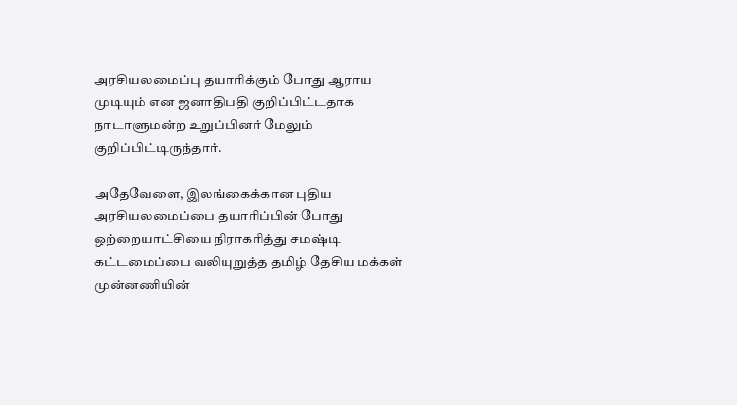அரசியலமைப்பு தயாரிக்கும் போது ஆராய முடியும் என ஜனாதிபதி குறிப்பிட்டதாக நாடாளுமன்ற உறுப்பினர் மேலும் குறிப்பிட்டிருந்தார்.

அதேவேளை, இலங்கைக்கான புதிய அரசியலமைப்பை தயாரிப்பின் போது ஒற்றையாட்சியை நிராகரித்து சமஷ்டி கட்டமைப்பை வலியுறுத்த தமிழ் தேசிய மக்கள் முன்னணியின்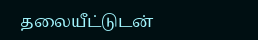தலையீட்டுடன்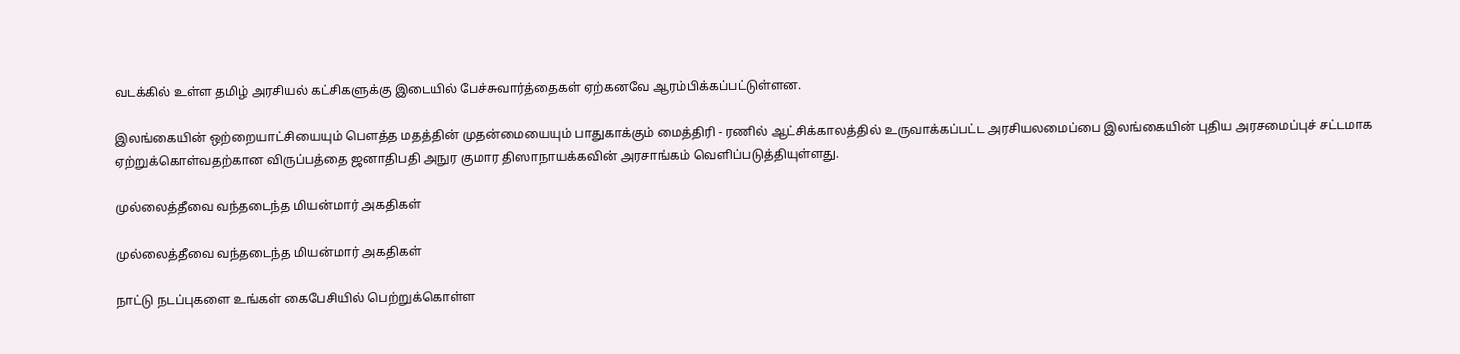வடக்கில் உள்ள தமிழ் அரசியல் கட்சிகளுக்கு இடையில் பேச்சுவார்த்தைகள் ஏற்கனவே ஆரம்பிக்கப்பட்டுள்ளன.

இலங்கையின் ஒற்றையாட்சியையும் பௌத்த மதத்தின் முதன்மையையும் பாதுகாக்கும் மைத்திரி - ரணில் ஆட்சிக்காலத்தில் உருவாக்கப்பட்ட அரசியலமைப்பை இலங்கையின் புதிய அரசமைப்புச் சட்டமாக ஏற்றுக்கொள்வதற்கான விருப்பத்தை ஜனாதிபதி அநுர குமார திஸாநாயக்கவின் அரசாங்கம் வெளிப்படுத்தியுள்ளது.

முல்லைத்தீவை வந்தடைந்த மியன்மார் அகதிகள்

முல்லைத்தீவை வந்தடைந்த மியன்மார் அகதிகள்

நாட்டு நடப்புகளை உங்கள் கைபேசியில் பெற்றுக்கொள்ள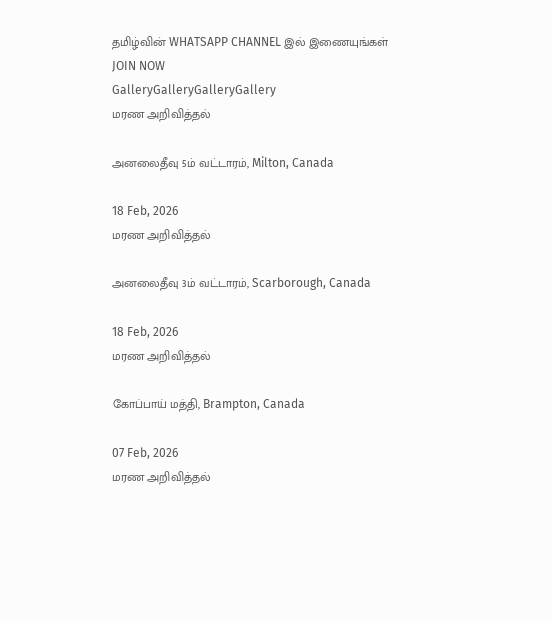தமிழ்வின் WHATSAPP CHANNEL இல் இணையுங்கள் JOIN NOW
GalleryGalleryGalleryGallery
மரண அறிவித்தல்

அனலைதீவு 5ம் வட்டாரம், Milton, Canada

18 Feb, 2026
மரண அறிவித்தல்

அனலைதீவு 3ம் வட்டாரம், Scarborough, Canada

18 Feb, 2026
மரண அறிவித்தல்

கோப்பாய் மத்தி, Brampton, Canada

07 Feb, 2026
மரண அறிவித்தல்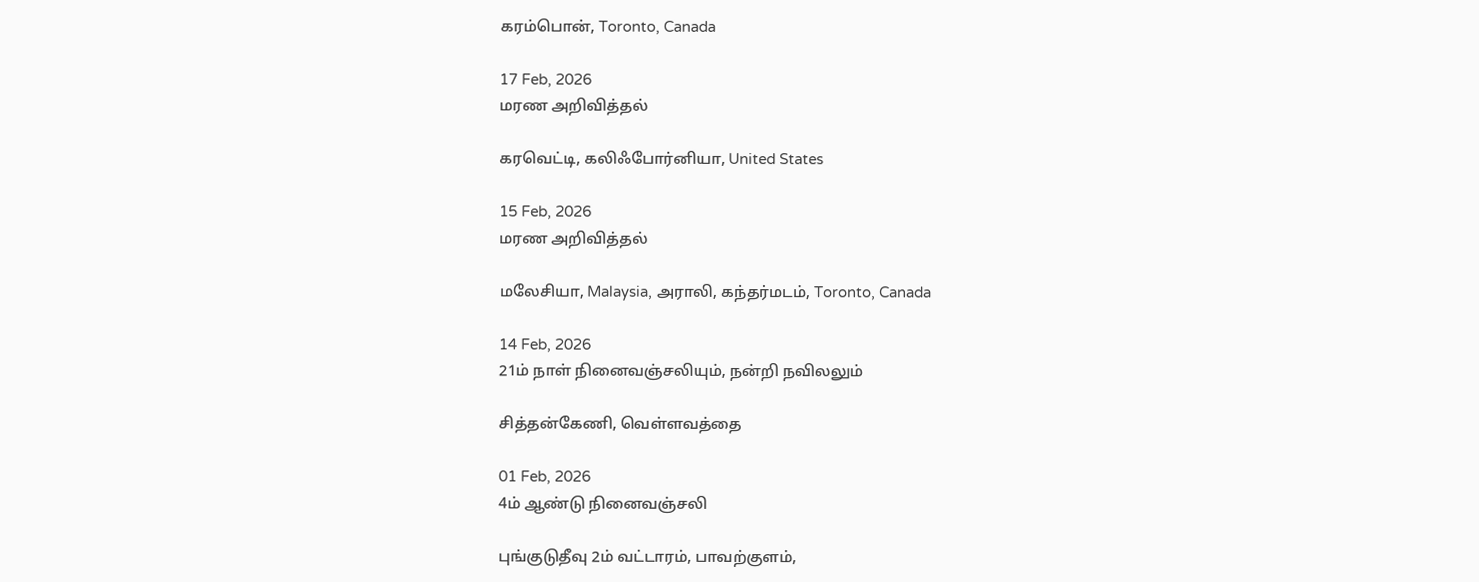கரம்பொன், Toronto, Canada

17 Feb, 2026
மரண அறிவித்தல்

கரவெட்டி, கலிஃபோர்னியா, United States

15 Feb, 2026
மரண அறிவித்தல்

மலேசியா, Malaysia, அராலி, கந்தர்மடம், Toronto, Canada

14 Feb, 2026
21ம் நாள் நினைவஞ்சலியும், நன்றி நவிலலும்

சித்தன்கேணி, வெள்ளவத்தை

01 Feb, 2026
4ம் ஆண்டு நினைவஞ்சலி

புங்குடுதீவு 2ம் வட்டாரம், பாவற்குளம்,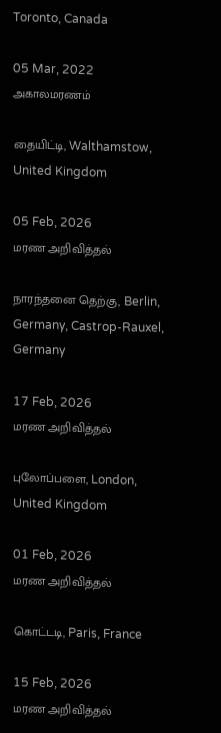Toronto, Canada

05 Mar, 2022
அகாலமரணம்

தையிட்டி, Walthamstow, United Kingdom

05 Feb, 2026
மரண அறிவித்தல்

நாரந்தனை தெற்கு, Berlin, Germany, Castrop-Rauxel, Germany

17 Feb, 2026
மரண அறிவித்தல்

புலோப்பளை, London, United Kingdom

01 Feb, 2026
மரண அறிவித்தல்

கொட்டடி, Paris, France

15 Feb, 2026
மரண அறிவித்தல்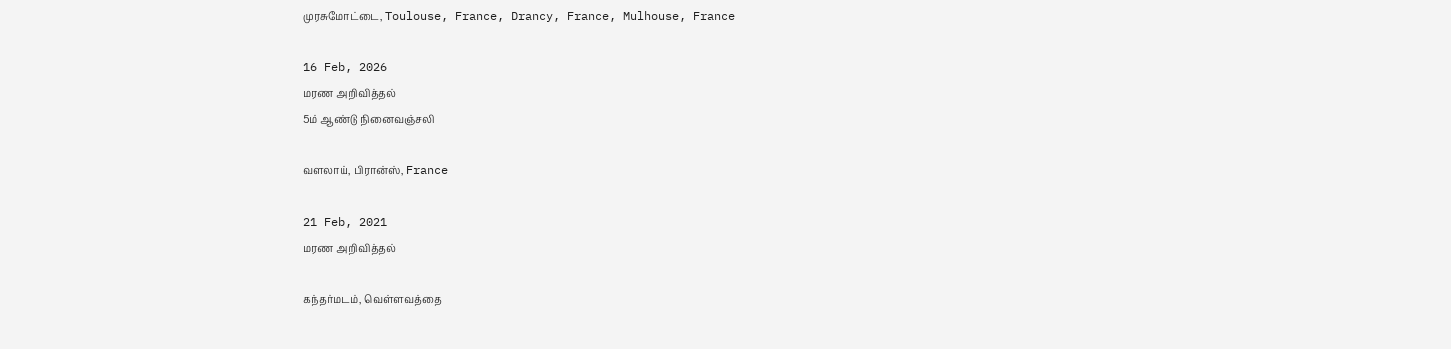முரசுமோட்டை, Toulouse, France, Drancy, France, Mulhouse, France

16 Feb, 2026
மரண அறிவித்தல்
5ம் ஆண்டு நினைவஞ்சலி

வளலாய், பிரான்ஸ், France

21 Feb, 2021
மரண அறிவித்தல்

கந்தர்மடம், வெள்ளவத்தை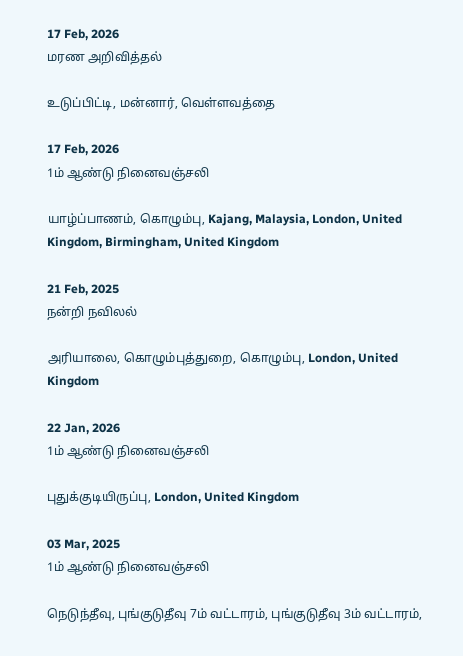17 Feb, 2026
மரண அறிவித்தல்

உடுப்பிட்டி, மன்னார், வெள்ளவத்தை

17 Feb, 2026
1ம் ஆண்டு நினைவஞ்சலி

யாழ்ப்பாணம், கொழும்பு, Kajang, Malaysia, London, United Kingdom, Birmingham, United Kingdom

21 Feb, 2025
நன்றி நவிலல்

அரியாலை, கொழும்புத்துறை, கொழும்பு, London, United Kingdom

22 Jan, 2026
1ம் ஆண்டு நினைவஞ்சலி

புதுக்குடியிருப்பு, London, United Kingdom

03 Mar, 2025
1ம் ஆண்டு நினைவஞ்சலி

நெடுந்தீவு, புங்குடுதீவு 7ம் வட்டாரம், புங்குடுதீவு 3ம் வட்டாரம்,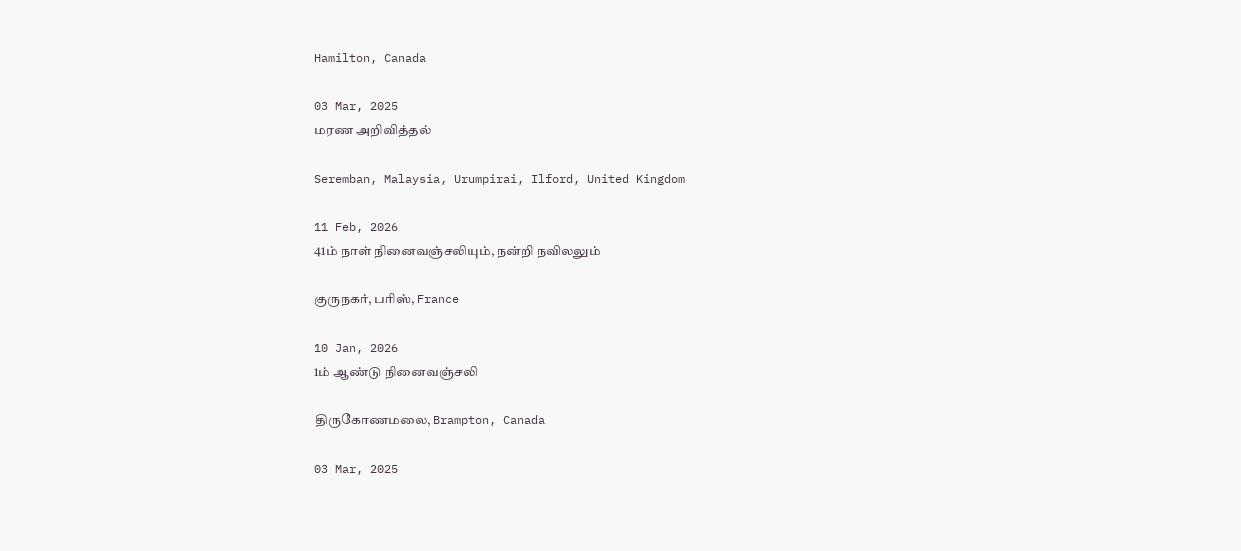Hamilton, Canada

03 Mar, 2025
மரண அறிவித்தல்

Seremban, Malaysia, Urumpirai, Ilford, United Kingdom

11 Feb, 2026
41ம் நாள் நினைவஞ்சலியும், நன்றி நவிலலும்

குருநகர், பரிஸ், France

10 Jan, 2026
1ம் ஆண்டு நினைவஞ்சலி

திருகோணமலை, Brampton, Canada

03 Mar, 2025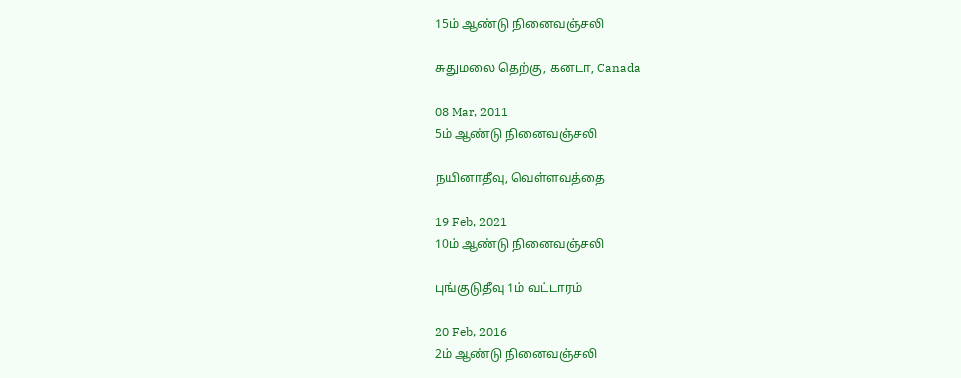15ம் ஆண்டு நினைவஞ்சலி

சுதுமலை தெற்கு, கனடா, Canada

08 Mar, 2011
5ம் ஆண்டு நினைவஞ்சலி

நயினாதீவு, வெள்ளவத்தை

19 Feb, 2021
10ம் ஆண்டு நினைவஞ்சலி

புங்குடுதீவு 1ம் வட்டாரம்

20 Feb, 2016
2ம் ஆண்டு நினைவஞ்சலி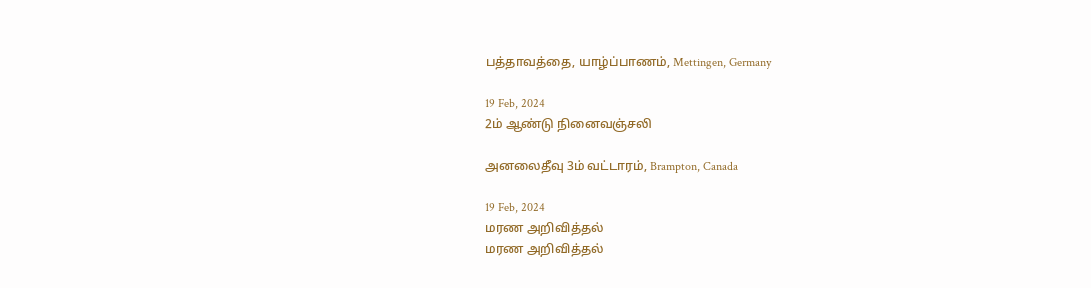பத்தாவத்தை, யாழ்ப்பாணம், Mettingen, Germany

19 Feb, 2024
2ம் ஆண்டு நினைவஞ்சலி

அனலைதீவு 3ம் வட்டாரம், Brampton, Canada

19 Feb, 2024
மரண அறிவித்தல்
மரண அறிவித்தல்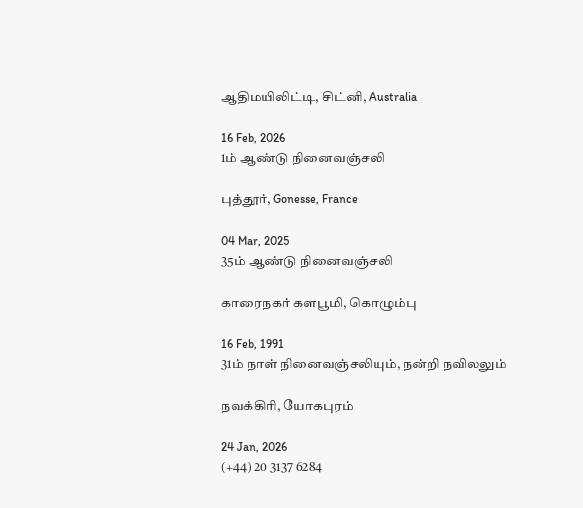ஆதிமயிலிட்டி, சிட்னி, Australia

16 Feb, 2026
1ம் ஆண்டு நினைவஞ்சலி

புத்தூர், Gonesse, France

04 Mar, 2025
35ம் ஆண்டு நினைவஞ்சலி

காரைநகர் களபூமி, கொழும்பு

16 Feb, 1991
31ம் நாள் நினைவஞ்சலியும், நன்றி நவிலலும்

நவக்கிரி, யோகபுரம்

24 Jan, 2026
(+44) 20 3137 6284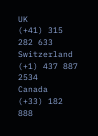UK
(+41) 315 282 633
Switzerland
(+1) 437 887 2534
Canada
(+33) 182 888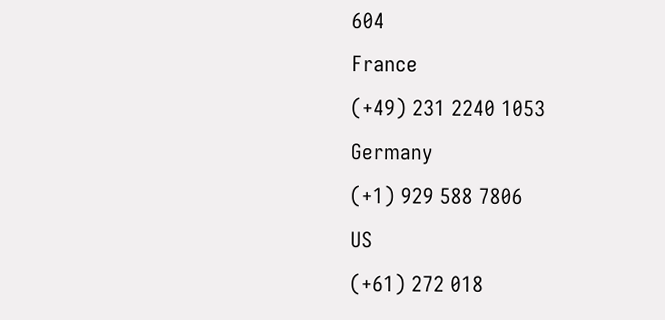604
France
(+49) 231 2240 1053
Germany
(+1) 929 588 7806
US
(+61) 272 018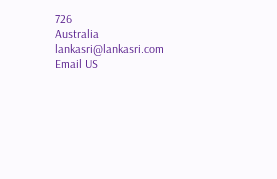726
Australia
lankasri@lankasri.com
Email US